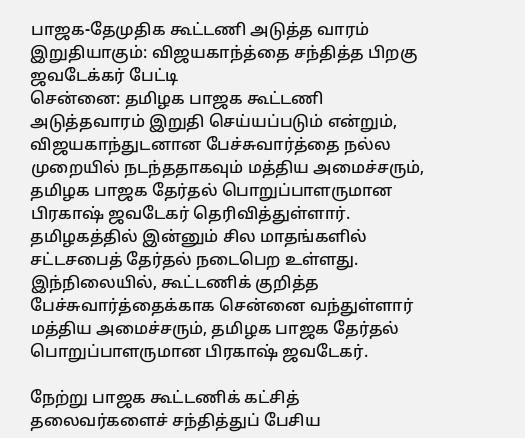பாஜக-தேமுதிக கூட்டணி அடுத்த வாரம் இறுதியாகும்: விஜயகாந்த்தை சந்தித்த பிறகு ஜவடேக்கர் பேட்டி
சென்னை: தமிழக பாஜக கூட்டணி அடுத்தவாரம் இறுதி செய்யப்படும் என்றும், விஜயகாந்துடனான பேச்சுவார்த்தை நல்ல முறையில் நடந்ததாகவும் மத்திய அமைச்சரும், தமிழக பாஜக தேர்தல் பொறுப்பாளருமான பிரகாஷ் ஜவடேகர் தெரிவித்துள்ளார்.
தமிழகத்தில் இன்னும் சில மாதங்களில் சட்டசபைத் தேர்தல் நடைபெற உள்ளது. இந்நிலையில், கூட்டணிக் குறித்த பேச்சுவார்த்தைக்காக சென்னை வந்துள்ளார் மத்திய அமைச்சரும், தமிழக பாஜக தேர்தல் பொறுப்பாளருமான பிரகாஷ் ஜவடேகர்.

நேற்று பாஜக கூட்டணிக் கட்சித் தலைவர்களைச் சந்தித்துப் பேசிய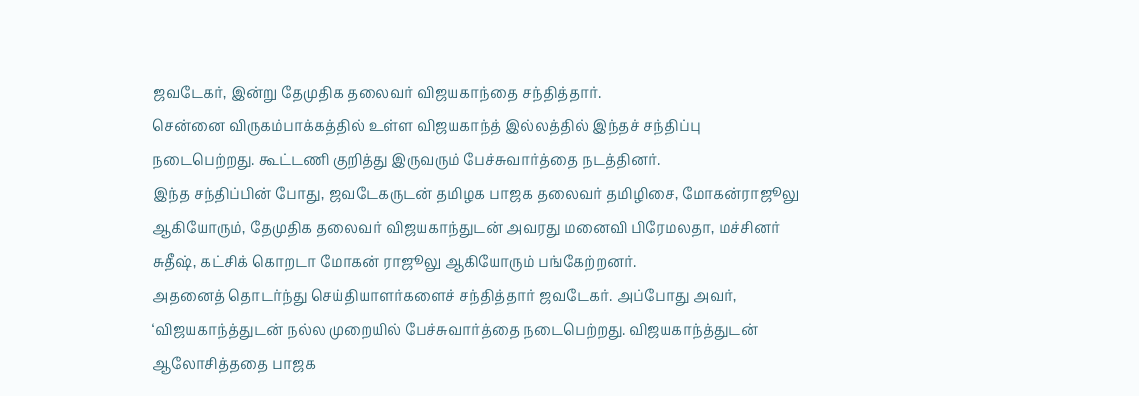ஜவடேகர், இன்று தேமுதிக தலைவர் விஜயகாந்தை சந்தித்தார்.
சென்னை விருகம்பாக்கத்தில் உள்ள விஜயகாந்த் இல்லத்தில் இந்தச் சந்திப்பு நடைபெற்றது. கூட்டணி குறித்து இருவரும் பேச்சுவார்த்தை நடத்தினர்.
இந்த சந்திப்பின் போது, ஜவடேகருடன் தமிழக பாஜக தலைவர் தமிழிசை, மோகன்ராஜூலு ஆகியோரும், தேமுதிக தலைவர் விஜயகாந்துடன் அவரது மனைவி பிரேமலதா, மச்சினர் சுதீஷ், கட்சிக் கொறடா மோகன் ராஜூலு ஆகியோரும் பங்கேற்றனர்.
அதனைத் தொடர்ந்து செய்தியாளர்களைச் சந்தித்தார் ஜவடேகர். அப்போது அவர், ‘விஜயகாந்த்துடன் நல்ல முறையில் பேச்சுவார்த்தை நடைபெற்றது. விஜயகாந்த்துடன் ஆலோசித்ததை பாஜக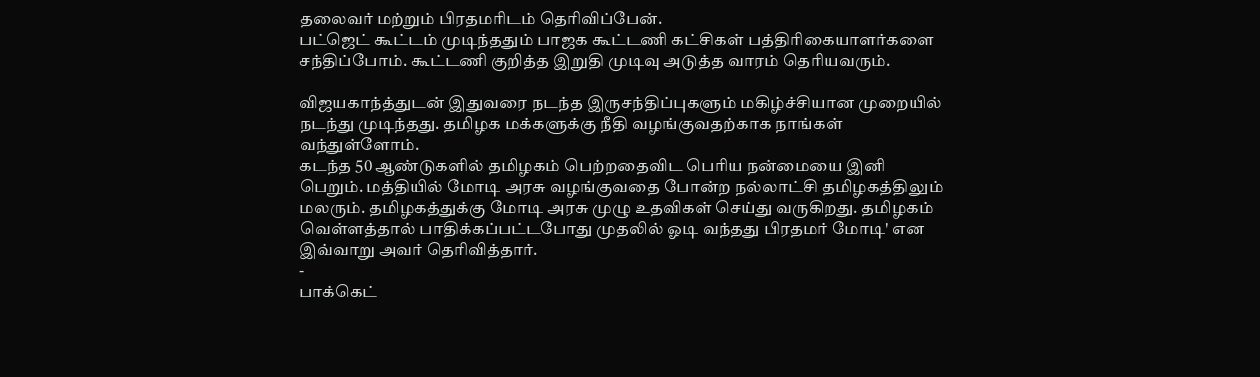தலைவர் மற்றும் பிரதமரிடம் தெரிவிப்பேன்.
பட்ஜெட் கூட்டம் முடிந்ததும் பாஜக கூட்டணி கட்சிகள் பத்திரிகையாளர்களை சந்திப்போம். கூட்டணி குறித்த இறுதி முடிவு அடுத்த வாரம் தெரியவரும்.

விஜயகாந்த்துடன் இதுவரை நடந்த இருசந்திப்புகளும் மகிழ்ச்சியான முறையில் நடந்து முடிந்தது. தமிழக மக்களுக்கு நீதி வழங்குவதற்காக நாங்கள் வந்துள்ளோம்.
கடந்த 50 ஆண்டுகளில் தமிழகம் பெற்றதைவிட பெரிய நன்மையை இனி பெறும். மத்தியில் மோடி அரசு வழங்குவதை போன்ற நல்லாட்சி தமிழகத்திலும் மலரும். தமிழகத்துக்கு மோடி அரசு முழு உதவிகள் செய்து வருகிறது. தமிழகம் வெள்ளத்தால் பாதிக்கப்பட்டபோது முதலில் ஓடி வந்தது பிரதமர் மோடி' என இவ்வாறு அவர் தெரிவித்தார்.
-
பாக்கெட்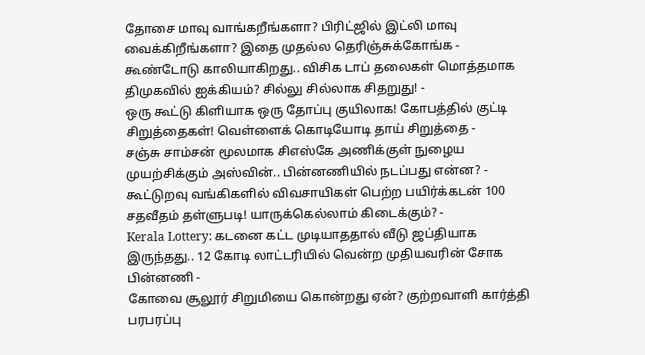தோசை மாவு வாங்கறீங்களா? பிரிட்ஜில் இட்லி மாவு வைக்கிறீங்களா? இதை முதல்ல தெரிஞ்சுக்கோங்க -
கூண்டோடு காலியாகிறது.. விசிக டாப் தலைகள் மொத்தமாக திமுகவில் ஐக்கியம்? சில்லு சில்லாக சிதறுது! -
ஒரு கூட்டு கிளியாக ஒரு தோப்பு குயிலாக! கோபத்தில் குட்டி சிறுத்தைகள்! வெள்ளைக் கொடியோடி தாய் சிறுத்தை -
சஞ்சு சாம்சன் மூலமாக சிஎஸ்கே அணிக்குள் நுழைய முயற்சிக்கும் அஸ்வின்.. பின்னணியில் நடப்பது என்ன? -
கூட்டுறவு வங்கிகளில் விவசாயிகள் பெற்ற பயிர்க்கடன் 100 சதவீதம் தள்ளுபடி! யாருக்கெல்லாம் கிடைக்கும்? -
Kerala Lottery: கடனை கட்ட முடியாததால் வீடு ஜப்தியாக இருந்தது.. 12 கோடி லாட்டரியில் வென்ற முதியவரின் சோக பின்னணி -
கோவை சூலூர் சிறுமியை கொன்றது ஏன்? குற்றவாளி கார்த்தி பரபரப்பு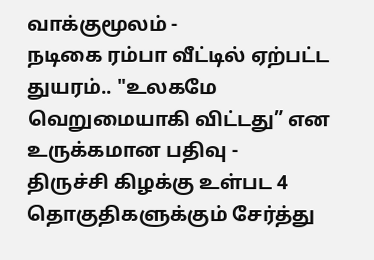வாக்குமூலம் -
நடிகை ரம்பா வீட்டில் ஏற்பட்ட துயரம்.. "உலகமே வெறுமையாகி விட்டது” என உருக்கமான பதிவு -
திருச்சி கிழக்கு உள்பட 4 தொகுதிகளுக்கும் சேர்த்து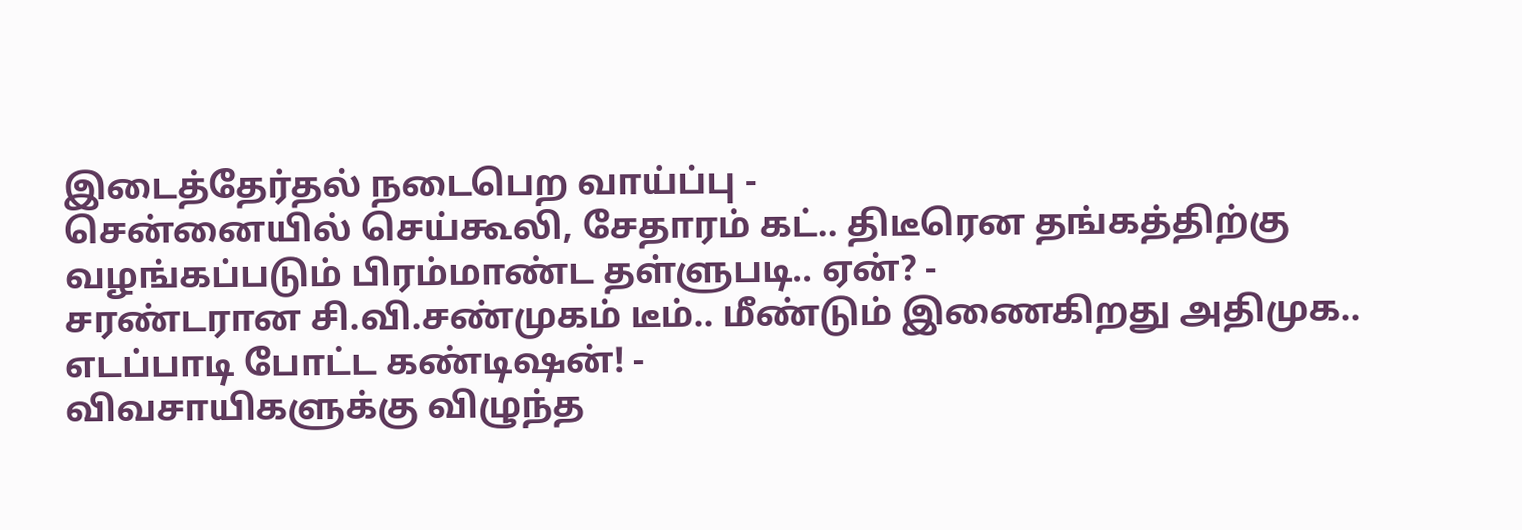இடைத்தேர்தல் நடைபெற வாய்ப்பு -
சென்னையில் செய்கூலி, சேதாரம் கட்.. திடீரென தங்கத்திற்கு வழங்கப்படும் பிரம்மாண்ட தள்ளுபடி.. ஏன்? -
சரண்டரான சி.வி.சண்முகம் டீம்.. மீண்டும் இணைகிறது அதிமுக.. எடப்பாடி போட்ட கண்டிஷன்! -
விவசாயிகளுக்கு விழுந்த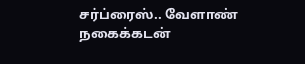சர்ப்ரைஸ்.. வேளாண் நகைக்கடன்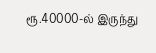ரூ.40000-ல் இருந்து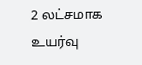2 லட்சமாக உயர்வு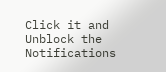Click it and Unblock the Notifications